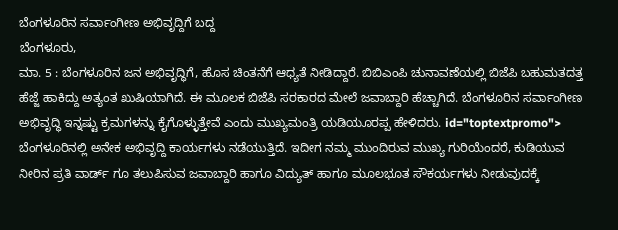ಬೆಂಗಳೂರಿನ ಸರ್ವಾಂಗೀಣ ಅಭಿವೃದ್ದಿಗೆ ಬದ್ದ
ಬೆಂಗಳೂರು,
ಮಾ. 5 : ಬೆಂಗಳೂರಿನ ಜನ ಅಭಿವೃದ್ಧಿಗೆ, ಹೊಸ ಚಿಂತನೆಗೆ ಆಧ್ಯತೆ ನೀಡಿದ್ದಾರೆ. ಬಿಬಿಎಂಪಿ ಚುನಾವಣೆಯಲ್ಲಿ ಬಿಜೆಪಿ ಬಹುಮತದತ್ತ ಹೆಜ್ಜೆ ಹಾಕಿದ್ದು ಅತ್ಯಂತ ಖುಷಿಯಾಗಿದೆ. ಈ ಮೂಲಕ ಬಿಜೆಪಿ ಸರಕಾರದ ಮೇಲೆ ಜವಾಬ್ದಾರಿ ಹೆಚ್ಚಾಗಿದೆ. ಬೆಂಗಳೂರಿನ ಸರ್ವಾಂಗೀಣ ಅಭಿವೃದ್ಧಿ ಇನ್ನಷ್ಟು ಕ್ರಮಗಳನ್ನು ಕೈಗೊಳ್ಳುತ್ತೇವೆ ಎಂದು ಮುಖ್ಯಮಂತ್ರಿ ಯಡಿಯೂರಪ್ಪ ಹೇಳಿದರು. id="toptextpromo"> ಬೆಂಗಳೂರಿನಲ್ಲಿ ಅನೇಕ ಅಭಿವೃದ್ದಿ ಕಾರ್ಯಗಳು ನಡೆಯುತ್ತಿದೆ. ಇದೀಗ ನಮ್ಮ ಮುಂದಿರುವ ಮುಖ್ಯ ಗುರಿಯೆಂದರೆ, ಕುಡಿಯುವ ನೀರಿನ ಪ್ರತಿ ವಾರ್ಡ್ ಗೂ ತಲುಪಿಸುವ ಜವಾಬ್ದಾರಿ ಹಾಗೂ ವಿದ್ಯುತ್ ಹಾಗೂ ಮೂಲಭೂತ ಸೌಕರ್ಯಗಳು ನೀಡುವುದಕ್ಕೆ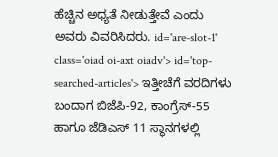ಹೆಚ್ಚಿನ ಅಧ್ಯತೆ ನೀಡುತ್ತೇವೆ ಎಂದು ಅವರು ವಿವರಿಸಿದರು. id='are-slot-1' class='oiad oi-axt oiadv'> id='top-searched-articles'> ಇತ್ತೀಚೆಗೆ ವರದಿಗಳು ಬಂದಾಗ ಬಿಜೆಪಿ-92, ಕಾಂಗ್ರೆಸ್-55 ಹಾಗೂ ಜೆಡಿಎಸ್ 11 ಸ್ಥಾನಗಳಲ್ಲಿ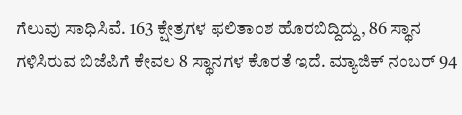ಗೆಲುವು ಸಾಧಿಸಿವೆ. 163 ಕ್ಷೇತ್ರಗಳ ಫಲಿತಾಂಶ ಹೊರಬಿದ್ದಿದ್ದು, 86 ಸ್ಥಾನ ಗಳಿಸಿರುವ ಬಿಜೆಪಿಗೆ ಕೇವಲ 8 ಸ್ಥಾನಗಳ ಕೊರತೆ ಇದೆ. ಮ್ಯಾಜಿಕ್ ನಂಬರ್ 94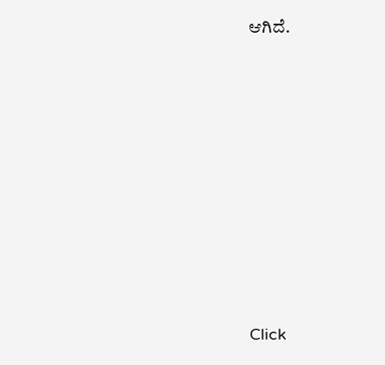ಆಗಿದೆ.











Click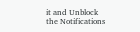it and Unblock the Notifications